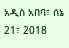አዲስ አበባ፣ ሰኔ 21፣ 2018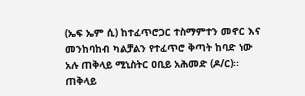(ኤፍ ኤም ሲ) ከተፈጥሮጋር ተስማምተን መኖር እና መንከባከብ ካልቻልን የተፈጥሮ ቅጣት ከባድ ነው አሉ ጠቅላይ ሚኒስትር ዐቢይ አሕመድ (ዶ/ር)፡፡
ጠቅላይ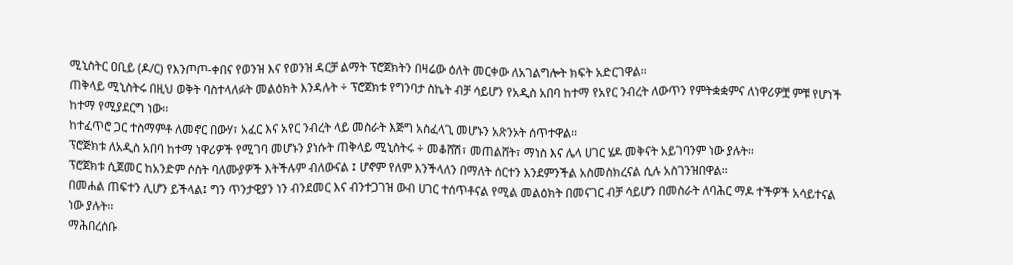ሚኒስትር ዐቢይ (ዶ/ር) የእንጦጦ-ቀበና የወንዝ እና የወንዝ ዳርቻ ልማት ፕሮጀክትን በዛሬው ዕለት መርቀው ለአገልግሎት ክፍት አድርገዋል፡፡
ጠቅላይ ሚኒስትሩ በዚህ ወቅት ባስተላለፉት መልዕክት እንዳሉት ÷ ፕሮጀክቱ የግንባታ ስኬት ብቻ ሳይሆን የአዲስ አበባ ከተማ የአየር ንብረት ለውጥን የምትቋቋምና ለነዋሪዎቿ ምቹ የሆነች ከተማ የሚያደርግ ነው፡፡
ከተፈጥሮ ጋር ተስማምቶ ለመኖር በውሃ፣ አፈር እና አየር ንብረት ላይ መስራት እጅግ አስፈላጊ መሆኑን አጽንኦት ሰጥተዋል፡፡
ፕሮጅክቱ ለአዲስ አበባ ከተማ ነዋሪዎች የሚገባ መሆኑን ያነሱት ጠቅላይ ሚኒስትሩ ÷ መቆሸሽ፣ መጠልሸት፣ ማነስ እና ሌላ ሀገር ሄዶ መቅናት አይገባንም ነው ያሉት፡፡
ፕሮጀክቱ ሲጀመር ከአንድም ሶስት ባለሙያዎች እትችሉም ብለውናል ፤ ሆኖም የለም እንችላለን በማለት ሰርተን እንደምንችል አስመስክረናል ሲሉ አስገንዝበዋል፡፡
በመሐል ጠፍተን ሊሆን ይችላል፤ ግን ጥንታዊያን ነን ብንደመር እና ብንተጋገዝ ውብ ሀገር ተሰጥቶናል የሚል መልዕክት በመናገር ብቻ ሳይሆን በመስራት ለባሕር ማዶ ተችዎች አሳይተናል ነው ያሉት፡፡
ማሕበረሰቡ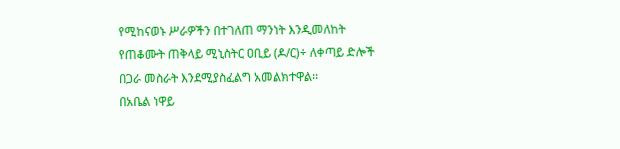የሚከናወኑ ሥራዎችን በተገለጠ ማንነት እንዲመለከት የጠቆሙት ጠቅላይ ሚኒስትር ዐቢይ (ዶ/ር)÷ ለቀጣይ ድሎች በጋራ መስራት እንደሚያስፈልግ አመልክተዋል፡፡
በአቤል ነዋይ